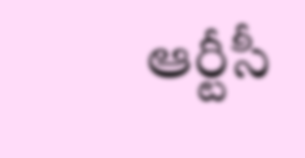ఆర్టీసీ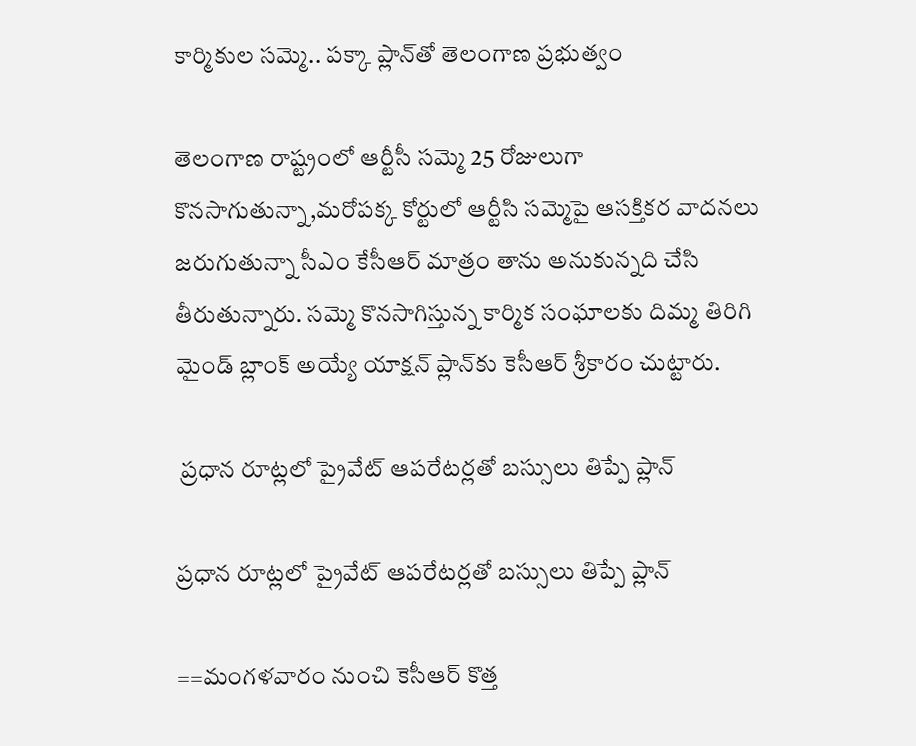కార్మికుల సమ్మె.. పక్కా ప్లాన్‌తో తెలంగాణ ప్రభుత్వం

తెలంగాణ రాష్ట్రంలో ఆర్టీసీ సమ్మె 25 రోజులుగా కొనసాగుతున్నా,మరోపక్క కోర్టులో ఆర్టీసి సమ్మెపై ఆసక్తికర వాదనలు జరుగుతున్నా సీఎం కేసీఆర్ మాత్రం తాను అనుకున్నది చేసి తీరుతున్నారు. సమ్మె కొనసాగిస్తున్న కార్మిక సంఘాలకు దిమ్మ తిరిగి మైండ్ బ్లాంక్ అయ్యే యాక్షన్ ప్లాన్‌కు కెసీఆర్ శ్రీకారం చుట్టారు.

 ప్రధాన రూట్లలో ప్రైవేట్ ఆపరేటర్లతో బస్సులు తిప్పే ప్లాన్

ప్రధాన రూట్లలో ప్రైవేట్ ఆపరేటర్లతో బస్సులు తిప్పే ప్లాన్

==మంగళవారం నుంచి కెసీఆర్ కొత్త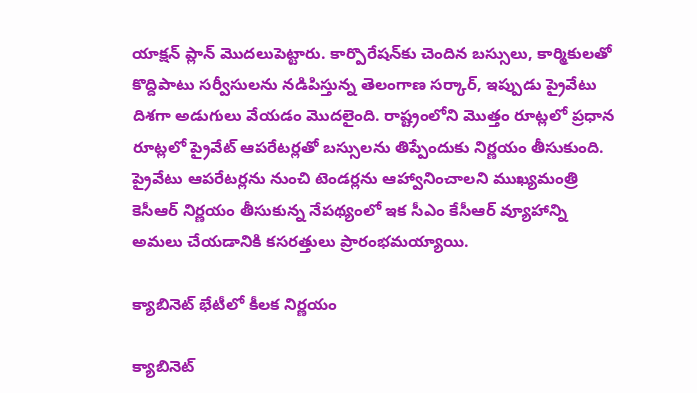యాక్షన్ ప్లాన్ మొదలుపెట్టారు. కార్పొరేషన్‌కు చెందిన బస్సులు, కార్మికులతో కొద్దిపాటు సర్వీసులను నడిపిస్తున్న తెలంగాణ సర్కార్, ఇప్పుడు ప్రైవేటు దిశగా అడుగులు వేయడం మొదలైంది. రాష్ట్రంలోని మొత్తం రూట్లలో ప్రధాన రూట్లలో ప్రైవేట్ ఆపరేటర్లతో బస్సులను తిప్పేందుకు నిర్ణయం తీసుకుంది. ప్రైవేటు ఆపరేటర్లను నుంచి టెండర్లను ఆహ్వానించాలని ముఖ్యమంత్రి కెసీఆర్ నిర్ణయం తీసుకున్న నేపథ్యంలో ఇక సీఎం కేసీఆర్ వ్యూహాన్ని అమలు చేయడానికి కసరత్తులు ప్రారంభమయ్యాయి.

క్యాబినెట్ భేటీలో కీలక నిర్ణయం

క్యాబినెట్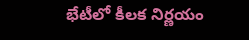భేటీలో కీలక నిర్ణయం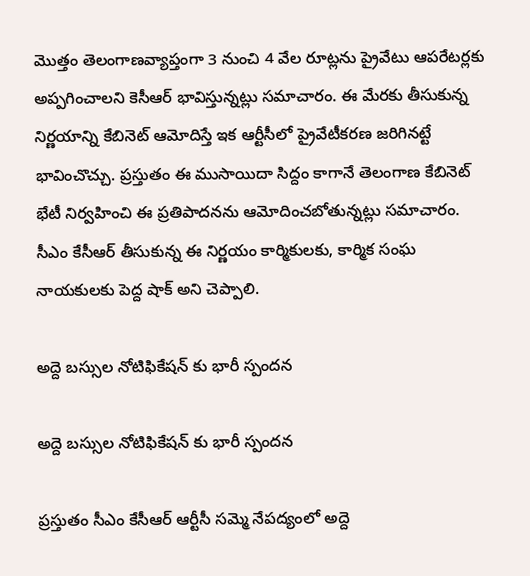మొత్తం తెలంగాణవ్యాప్తంగా 3 నుంచి 4 వేల రూట్లను ప్రైవేటు ఆపరేటర్లకు అప్పగించాలని కెసీఆర్ భావిస్తున్నట్లు సమాచారం. ఈ మేరకు తీసుకున్న నిర్ణయాన్ని కేబినెట్ ఆమోదిస్తే ఇక ఆర్టీసీలో ప్రైవేటీకరణ జరిగినట్టే భావించొచ్చు. ప్రస్తుతం ఈ ముసాయిదా సిద్దం కాగానే తెలంగాణ కేబినెట్ భేటీ నిర్వహించి ఈ ప్రతిపాదనను ఆమోదించబోతున్నట్లు సమాచారం. సీఎం కేసీఆర్ తీసుకున్న ఈ నిర్ణయం కార్మికులకు, కార్మిక సంఘ నాయకులకు పెద్ద షాక్ అని చెప్పాలి.

అద్దె బస్సుల నోటిఫికేషన్ కు భారీ స్పందన

అద్దె బస్సుల నోటిఫికేషన్ కు భారీ స్పందన

ప్రస్తుతం సీఎం కేసీఆర్ ఆర్టీసీ సమ్మె నేపద్యంలో అద్దె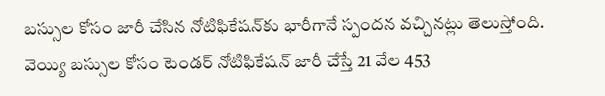బస్సుల కోసం జారీ చేసిన నోటిఫికేషన్‌కు భారీగానే స్పందన వచ్చినట్లు తెలుస్తోంది. వెయ్యి బస్సుల కోసం టెండర్ నోటిఫికేషన్ జారీ చేస్తే 21 వేల 453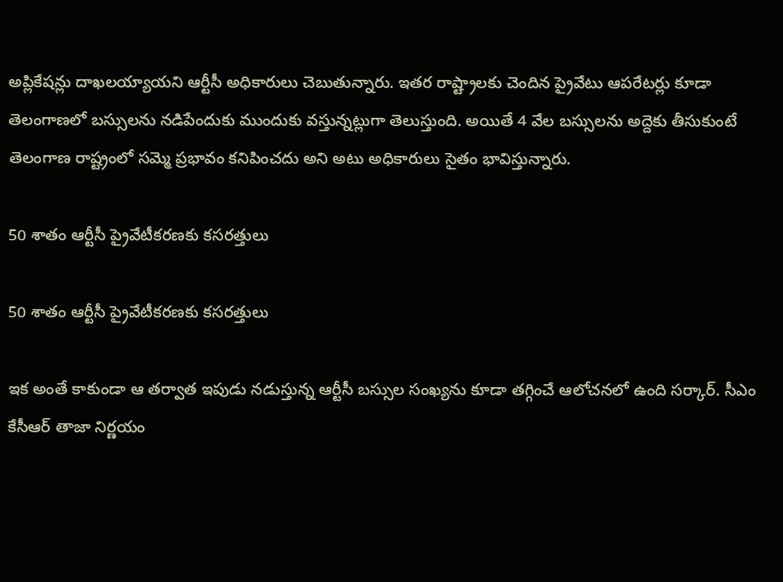అప్లికేషన్లు దాఖలయ్యాయని ఆర్టీసీ అధికారులు చెబుతున్నారు. ఇతర రాష్ట్రాలకు చెందిన ప్రైవేటు ఆపరేటర్లు కూడా తెలంగాణలో బస్సులను నడిపేందుకు ముందుకు వస్తున్నట్లుగా తెలుస్తుంది. అయితే 4 వేల బస్సులను అద్దెకు తీసుకుంటే తెలంగాణ రాష్ట్రంలో సమ్మె ప్రభావం కనిపించదు అని అటు అధికారులు సైతం భావిస్తున్నారు.

50 శాతం ఆర్టీసీ ప్రైవేటీకరణకు కసరత్తులు

50 శాతం ఆర్టీసీ ప్రైవేటీకరణకు కసరత్తులు

ఇక అంతే కాకుండా ఆ తర్వాత ఇపుడు నడుస్తున్న ఆర్టీసీ బస్సుల సంఖ్యను కూడా తగ్గించే ఆలోచనలో ఉంది సర్కార్. సీఎం కేసీఆర్ తాజా నిర్ణయం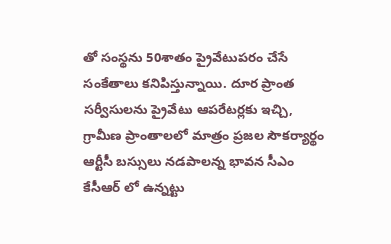తో సంస్థను 50శాతం ప్రైవేటుపరం చేసే సంకేతాలు కనిపిస్తున్నాయి. దూర ప్రాంత సర్వీసులను ప్రైవేటు ఆపరేటర్లకు ఇచ్చి, గ్రామీణ ప్రాంతాలలో మాత్రం ప్రజల సౌకర్యార్థం ఆర్టీసీ బస్సులు నడపాలన్న భావన సీఎం కేసీఆర్ లో ఉన్నట్టు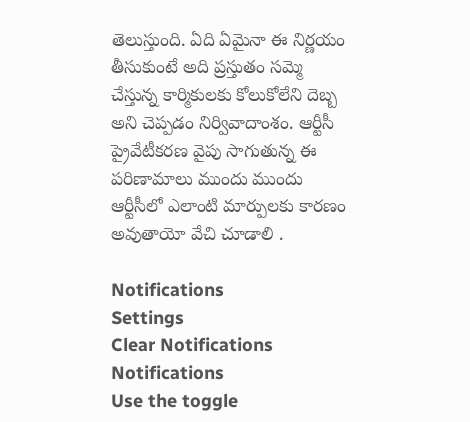తెలుస్తుంది. ఏది ఏమైనా ఈ నిర్ణయం తీసుకుంటే అది ప్రస్తుతం సమ్మె చేస్తున్న కార్మికులకు కోలుకోలేని దెబ్బ అని చెప్పడం నిర్వివాదాంశం. ఆర్టీసీ ప్రైవేటీకరణ వైపు సాగుతున్న ఈ పరిణామాలు ముందు ముందు ఆర్టీసీలో ఎలాంటి మార్పులకు కారణం అవుతాయో వేచి చూడాలి .

Notifications
Settings
Clear Notifications
Notifications
Use the toggle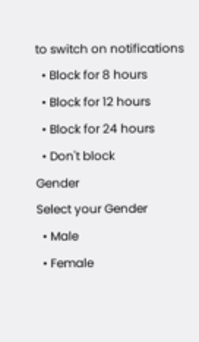to switch on notifications
  • Block for 8 hours
  • Block for 12 hours
  • Block for 24 hours
  • Don't block
Gender
Select your Gender
  • Male
  • Female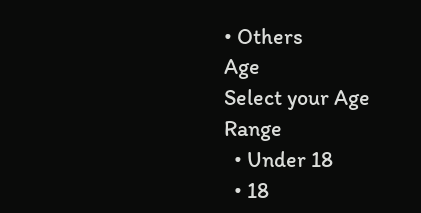• Others
Age
Select your Age Range
  • Under 18
  • 18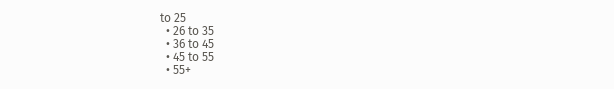to 25
  • 26 to 35
  • 36 to 45
  • 45 to 55
  • 55+